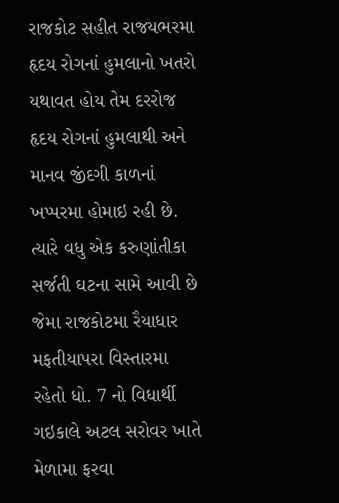રાજકોટ સહીત રાજયભરમા હૃદય રોગનાં હુમલાનો ખતરો યથાવત હોય તેમ દરરોજ હૃદય રોગનાં હુમલાથી અને માનવ જીંદગી કાળનાં ખપ્પરમા હોમાઇ રહી છે. ત્યારે વધુ એક કરુણાંતીકા સર્જતી ઘટના સામે આવી છે જેમા રાજકોટમા રૈયાધાર મફતીયાપરા વિસ્તારમા રહેતો ધો. 7 નો વિધાર્થી ગઇકાલે અટલ સરોવર ખાતે મેળામા ફરવા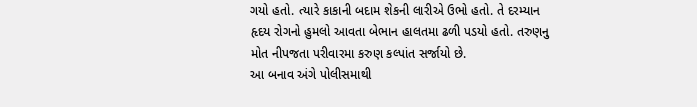ગયો હતો. ત્યારે કાકાની બદામ શેકની લારીએ ઉભો હતો. તે દરમ્યાન હૃદય રોગનો હુમલો આવતા બેભાન હાલતમા ઢળી પડયો હતો. તરુણનુ મોત નીપજતા પરીવારમા કરુણ કલ્પાંત સર્જાયો છે.
આ બનાવ અંગે પોલીસમાથી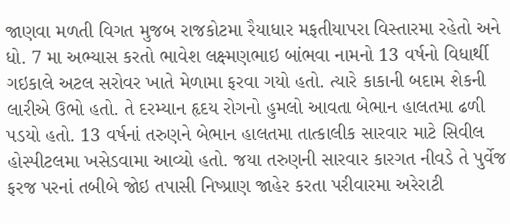જાણવા મળતી વિગત મુજબ રાજકોટમા રૈયાધાર મફતીયાપરા વિસ્તારમા રહેતો અને ધો. 7 મા અભ્યાસ કરતો ભાવેશ લક્ષ્મણભાઇ બાંભવા નામનો 13 વર્ષનો વિધાર્થી ગઇકાલે અટલ સરોવર ખાતે મેળામા ફરવા ગયો હતો. ત્યારે કાકાની બદામ શેકની લારીએ ઉભો હતો. તે દરમ્યાન હૃદય રોગનો હુમલો આવતા બેભાન હાલતમા ઢળી પડયો હતો. 13 વર્ષનાં તરુણને બેભાન હાલતમા તાત્કાલીક સારવાર માટે સિવીલ હોસ્પીટલમા ખસેડવામા આવ્યો હતો. જયા તરુણની સારવાર કારગત નીવડે તે પુર્વેજ ફરજ પરનાં તબીબે જોઇ તપાસી નિષ્પ્રાણ જાહેર કરતા પરીવારમા અરેરાટી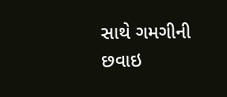સાથે ગમગીની છવાઇ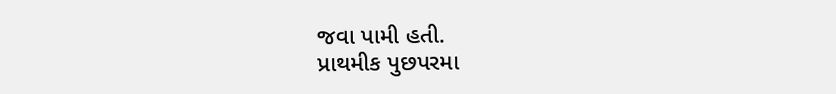જવા પામી હતી.
પ્રાથમીક પુછપરમા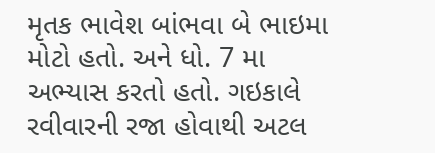મૃતક ભાવેશ બાંભવા બે ભાઇમા મોટો હતો. અને ધો. 7 મા અભ્યાસ કરતો હતો. ગઇકાલે રવીવારની રજા હોવાથી અટલ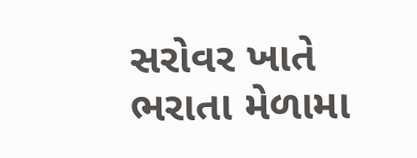સરોવર ખાતે ભરાતા મેળામા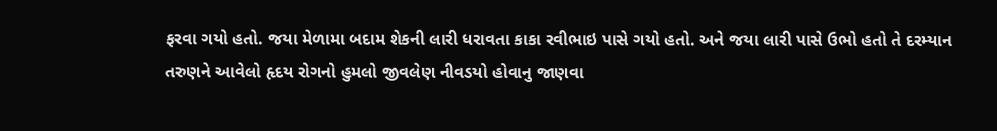ફરવા ગયો હતો. જયા મેળામા બદામ શેકની લારી ધરાવતા કાકા રવીભાઇ પાસે ગયો હતો. અને જયા લારી પાસે ઉભો હતો તે દરમ્યાન તરુણને આવેલો હૃદય રોગનો હુમલો જીવલેણ નીવડયો હોવાનુ જાણવા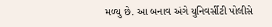મળ્યુ છે. આ બનાવ અંગે યુનિવર્સીટી પોલીસે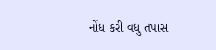નોંધ કરી વધુ તપાસ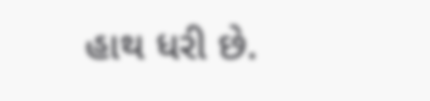હાથ ધરી છે.